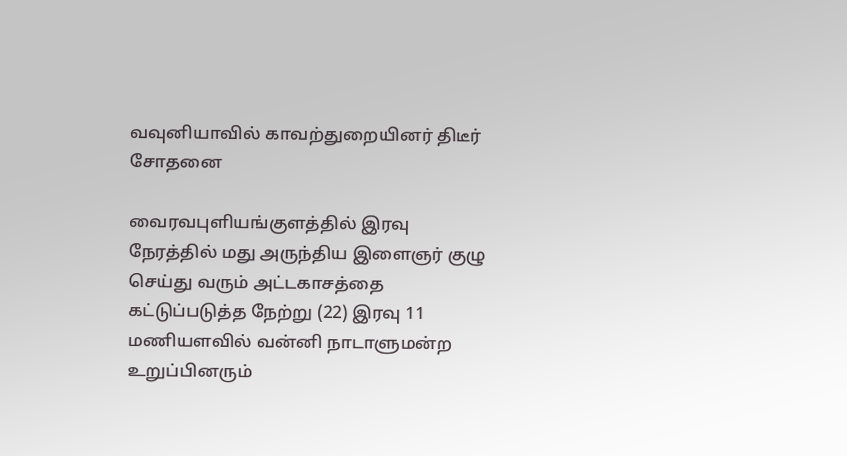வவுனியாவில் காவற்துறையினர் திடீர் சோதனை

வைரவபுளியங்குளத்தில் இரவு நேரத்தில் மது அருந்திய இளைஞர் குழு செய்து வரும் அட்டகாசத்தை கட்டுப்படுத்த நேற்று (22) இரவு 11 மணியளவில் வன்னி நாடாளுமன்ற உறுப்பினரும்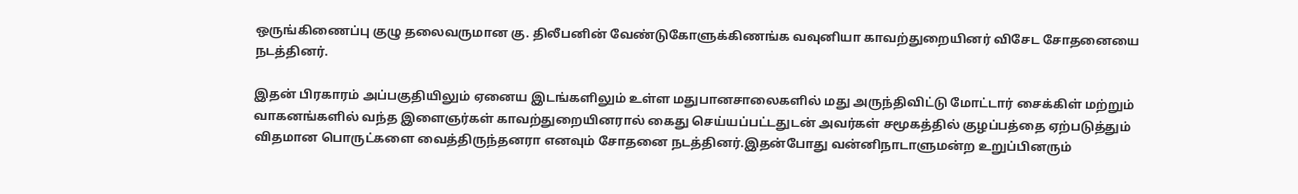ஒருங்கிணைப்பு குழு தலைவருமான கு. திலீபனின் வேண்டுகோளுக்கிணங்க வவுனியா காவற்துறையினர் விசேட சோதனையை நடத்தினர்.

இதன் பிரகாரம் அப்பகுதியிலும் ஏனைய இடங்களிலும் உள்ள மதுபானசாலைகளில் மது அருந்திவிட்டு மோட்டார் சைக்கிள் மற்றும் வாகனங்களில் வந்த இளைஞர்கள் காவற்துறையினரால் கைது செய்யப்பட்டதுடன் அவர்கள் சமூகத்தில் குழப்பத்தை ஏற்படுத்தும் விதமான பொருட்களை வைத்திருந்தனரா எனவும் சோதனை நடத்தினர்.இதன்போது வன்னிநாடாளுமன்ற உறுப்பினரும்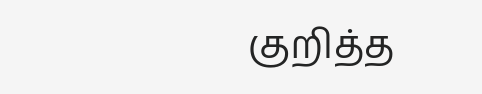குறித்த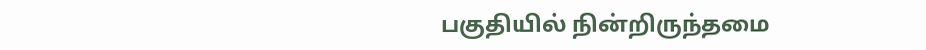பகுதியில் நின்றிருந்தமை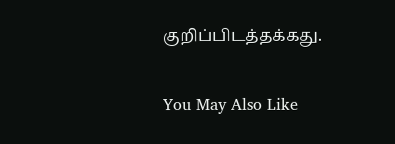குறிப்பிடத்தக்கது.

You May Also Like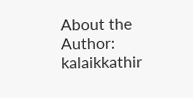About the Author: kalaikkathir